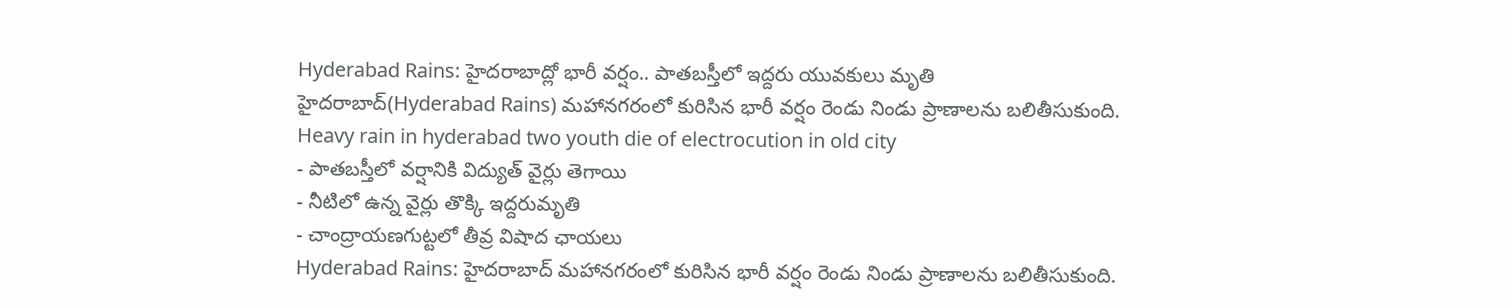Hyderabad Rains: హైదరాబాద్లో భారీ వర్షం.. పాతబస్తీలో ఇద్దరు యువకులు మృతి
హైదరాబాద్(Hyderabad Rains) మహానగరంలో కురిసిన భారీ వర్షం రెండు నిండు ప్రాణాలను బలితీసుకుంది.
Heavy rain in hyderabad two youth die of electrocution in old city
- పాతబస్తీలో వర్షానికి విద్యుత్ వైర్లు తెగాయి
- నీటిలో ఉన్న వైర్లు తొక్కి ఇద్దరుమృతి
- చాంద్రాయణగుట్టలో తీవ్ర విషాద ఛాయలు
Hyderabad Rains: హైదరాబాద్ మహానగరంలో కురిసిన భారీ వర్షం రెండు నిండు ప్రాణాలను బలితీసుకుంది.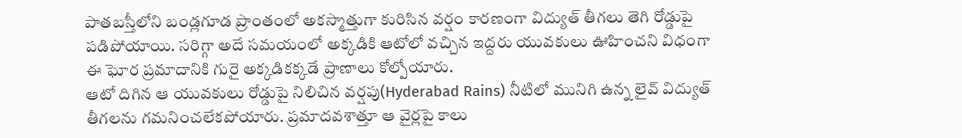పాతబస్తీలోని బండ్లగూడ ప్రాంతంలో అకస్మాత్తుగా కురిసిన వర్షం కారణంగా విద్యుత్ తీగలు తెగి రోడ్డుపై పడిపోయాయి. సరిగ్గా అదే సమయంలో అక్కడికి ఆటోలో వచ్చిన ఇద్దరు యువకులు ఊహించని విధంగా ఈ ఘోర ప్రమాదానికి గురై అక్కడికక్కడే ప్రాణాలు కోల్పోయారు.
ఆటో దిగిన ఆ యువకులు రోడ్డుపై నిలిచిన వర్షపు(Hyderabad Rains) నీటిలో మునిగి ఉన్న లైవ్ విద్యుత్ తీగలను గమనించలేకపోయారు. ప్రమాదవశాత్తూ ఆ వైర్లపై కాలు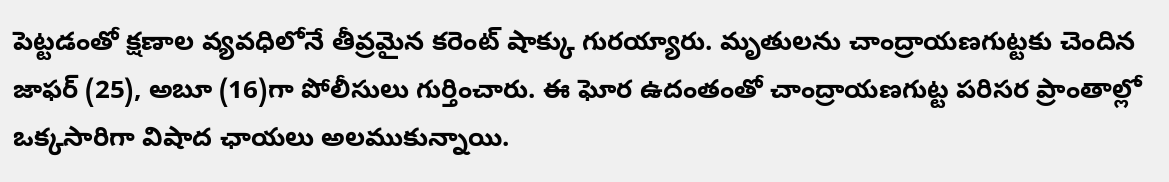పెట్టడంతో క్షణాల వ్యవధిలోనే తీవ్రమైన కరెంట్ షాక్కు గురయ్యారు. మృతులను చాంద్రాయణగుట్టకు చెందిన జాఫర్ (25), అబూ (16)గా పోలీసులు గుర్తించారు. ఈ ఘోర ఉదంతంతో చాంద్రాయణగుట్ట పరిసర ప్రాంతాల్లో ఒక్కసారిగా విషాద ఛాయలు అలముకున్నాయి.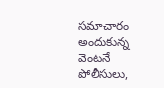సమాచారం అందుకున్న వెంటనే పోలీసులు,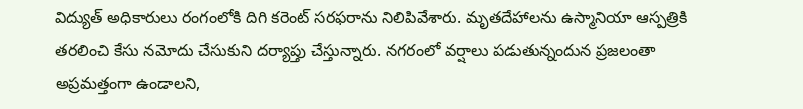విద్యుత్ అధికారులు రంగంలోకి దిగి కరెంట్ సరఫరాను నిలిపివేశారు. మృతదేహాలను ఉస్మానియా ఆస్పత్రికి తరలించి కేసు నమోదు చేసుకుని దర్యాప్తు చేస్తున్నారు. నగరంలో వర్షాలు పడుతున్నందున ప్రజలంతా అప్రమత్తంగా ఉండాలని,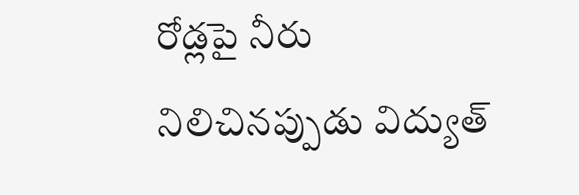రోడ్లపై నీరు నిలిచినప్పుడు విద్యుత్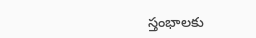స్తంభాలకు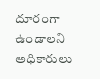దూరంగా ఉండాలని అధికారులు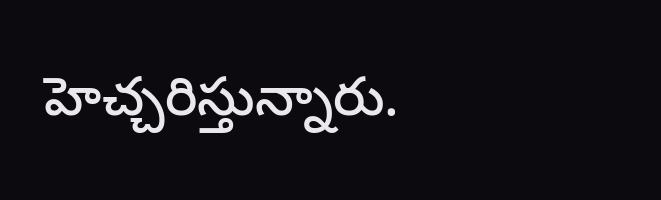హెచ్చరిస్తున్నారు.